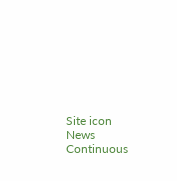Site icon News Continuous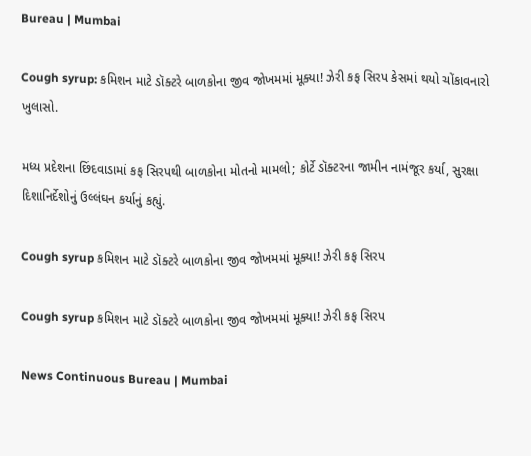Bureau | Mumbai

Cough syrup: કમિશન માટે ડૉક્ટરે બાળકોના જીવ જોખમમાં મૂક્યા! ઝેરી કફ સિરપ કેસમાં થયો ચોંકાવનારો ખુલાસો.

મધ્ય પ્રદેશના છિંદવાડામાં કફ સિરપથી બાળકોના મોતનો મામલો; કોર્ટે ડૉક્ટરના જામીન નામંજૂર કર્યા, સુરક્ષા દિશાનિર્દેશોનું ઉલ્લંઘન કર્યાનું કહ્યું.

Cough syrup કમિશન માટે ડૉક્ટરે બાળકોના જીવ જોખમમાં મૂક્યા! ઝેરી કફ સિરપ

Cough syrup કમિશન માટે ડૉક્ટરે બાળકોના જીવ જોખમમાં મૂક્યા! ઝેરી કફ સિરપ

News Continuous Bureau | Mumbai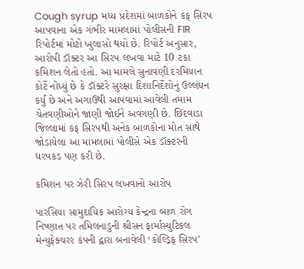Cough syrup મધ્ય પ્રદેશમાં બાળકોને કફ સિરપ આપવાના એક ગંભીર મામલામાં પોલીસની FIR રિપોર્ટમાં મોટો ખુલાસો થયો છે. રિપોર્ટ અનુસાર, આરોપી ડૉક્ટર આ સિરપ લખવા માટે 10 ટકા કમિશન લેતો હતો. આ મામલે સુનાવણી દરમિયાન કોર્ટે નોંધ્યું છે કે ડૉક્ટરે સુરક્ષા દિશાનિર્દેશોનું ઉલ્લંઘન કર્યું છે અને અગાઉથી આપવામાં આવેલી તમામ ચેતવણીઓને જાણી જોઈને અવગણી છે. છિંદવાડા જિલ્લામાં કફ સિરપથી અનેક બાળકોના મોત સાથે જોડાયેલા આ મામલામાં પોલીસે એક ડૉક્ટરની ધરપકડ પણ કરી છે.

કમિશન પર ઝેરી સિરપ લખવાનો આરોપ

પારસિયા સામુદાયિક આરોગ્ય કેન્દ્રના બાળ રોગ નિષ્ણાત પર તમિલનાડુની શ્રીસન ફાર્માસ્યુટિકલ મેન્યુફેક્ચરર કંપની દ્વારા બનાવેલી ‘કોલ્ડ્રિફ સિરપ’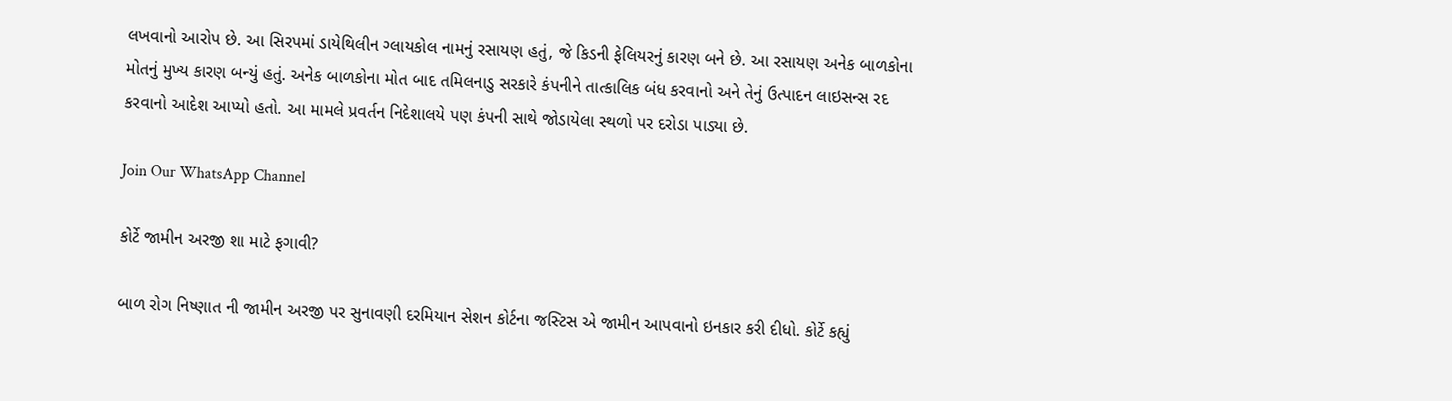લખવાનો આરોપ છે. આ સિરપમાં ડાયેથિલીન ગ્લાયકોલ નામનું રસાયણ હતું, જે કિડની ફેલિયરનું કારણ બને છે. આ રસાયણ અનેક બાળકોના મોતનું મુખ્ય કારણ બન્યું હતું. અનેક બાળકોના મોત બાદ તમિલનાડુ સરકારે કંપનીને તાત્કાલિક બંધ કરવાનો અને તેનું ઉત્પાદન લાઇસન્સ રદ કરવાનો આદેશ આપ્યો હતો. આ મામલે પ્રવર્તન નિદેશાલયે પણ કંપની સાથે જોડાયેલા સ્થળો પર દરોડા પાડ્યા છે.

Join Our WhatsApp Channel

કોર્ટે જામીન અરજી શા માટે ફગાવી?

બાળ રોગ નિષ્ણાત ની જામીન અરજી પર સુનાવણી દરમિયાન સેશન કોર્ટના જસ્ટિસ એ જામીન આપવાનો ઇનકાર કરી દીધો. કોર્ટે કહ્યું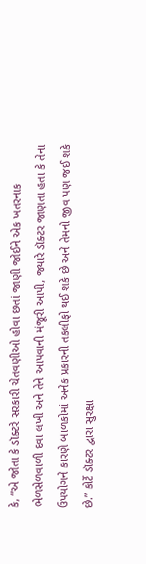કે, “એ જોતા કે ડૉક્ટરે સરકારી ચેતવણીઓ હોવા છતાં જાણી જોઈને એક ખતરનાક ભેળસેળવાળી દવા લખી અને તેને આપવાની મંજૂરી આપી, જ્યારે ડૉક્ટર જાણતા હતા કે તેના ઉપયોગને કારણે બાળકોમાં અનેક પ્રકારની તકલીફો થઈ શકે છે અને તેમનો જીવ પણ જઈ શકે છે.” કોર્ટે ડૉક્ટર દ્વારા સુરક્ષા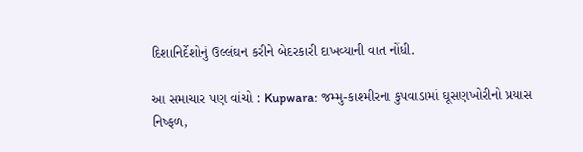દિશાનિર્દેશોનું ઉલ્લંઘન કરીને બેદરકારી દાખવ્યાની વાત નોંધી.

આ સમાચાર પણ વાંચો : Kupwara: જમ્મુ-કાશ્મીરના કુપવાડામાં ઘૂસણખોરીનો પ્રયાસ નિષ્ફળ,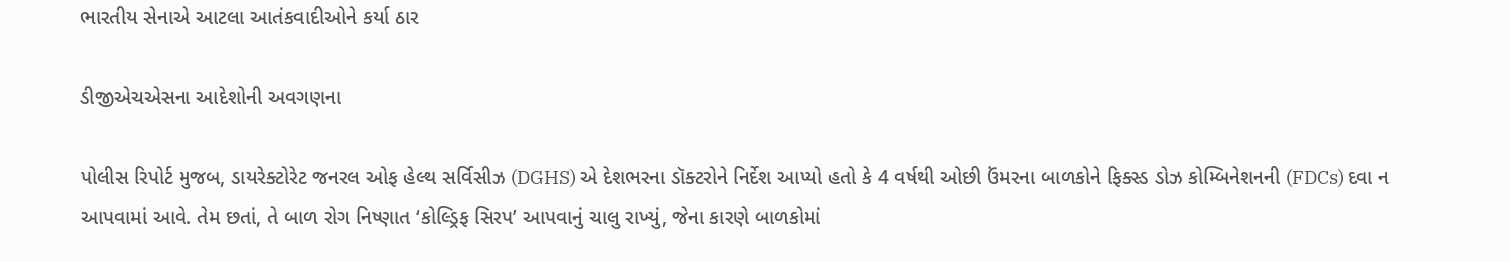ભારતીય સેનાએ આટલા આતંકવાદીઓને કર્યા ઠાર

ડીજીએચએસના આદેશોની અવગણના

પોલીસ રિપોર્ટ મુજબ, ડાયરેક્ટોરેટ જનરલ ઓફ હેલ્થ સર્વિસીઝ (DGHS) એ દેશભરના ડૉક્ટરોને નિર્દેશ આપ્યો હતો કે 4 વર્ષથી ઓછી ઉંમરના બાળકોને ફિક્સ્ડ ડોઝ કોમ્બિનેશનની (FDCs) દવા ન આપવામાં આવે. તેમ છતાં, તે બાળ રોગ નિષ્ણાત ‘કોલ્ડ્રિફ સિરપ’ આપવાનું ચાલુ રાખ્યું, જેના કારણે બાળકોમાં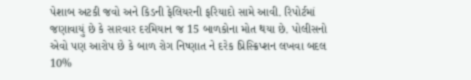પેશાબ અટકી જવો અને કિડની ફેલિયરની ફરિયાદો સામે આવી. રિપોર્ટમાં જણાવાયું છે કે સારવાર દરમિયાન જ 15 બાળકોના મોત થયા છે. પોલીસનો એવો પણ આરોપ છે કે બાળ રોગ નિષ્ણાત ને દરેક પ્રિસ્ક્રિપ્શન લખવા બદલ 10%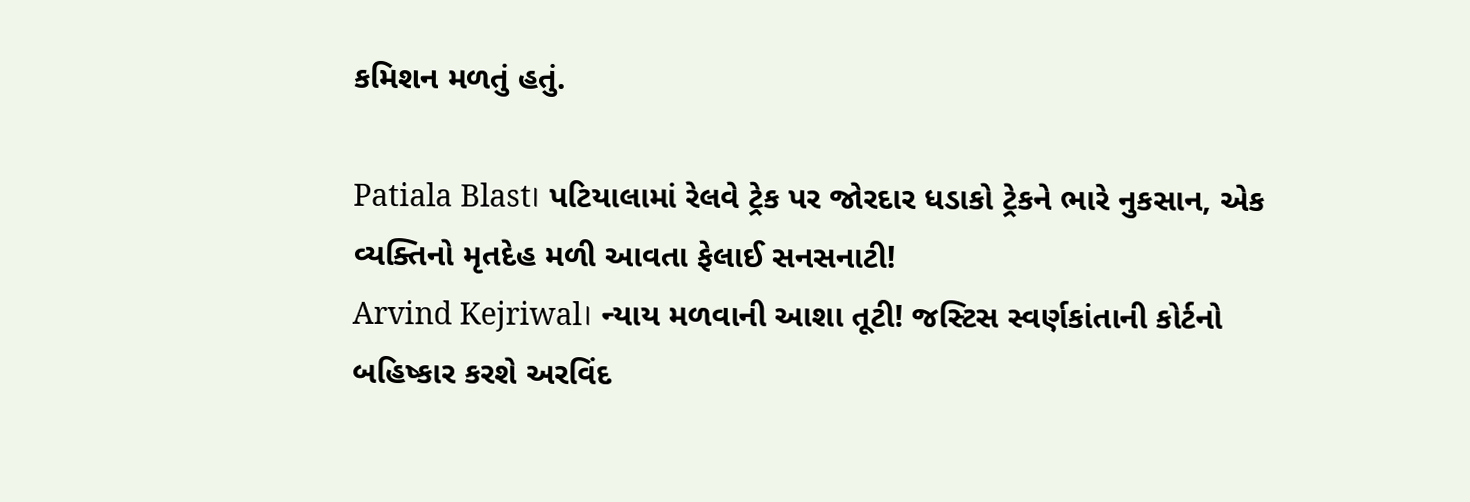કમિશન મળતું હતું.

Patiala Blast। પટિયાલામાં રેલવે ટ્રેક પર જોરદાર ધડાકો ટ્રેકને ભારે નુકસાન, એક વ્યક્તિનો મૃતદેહ મળી આવતા ફેલાઈ સનસનાટી!
Arvind Kejriwal। ન્યાય મળવાની આશા તૂટી! જસ્ટિસ સ્વર્ણકાંતાની કોર્ટનો બહિષ્કાર કરશે અરવિંદ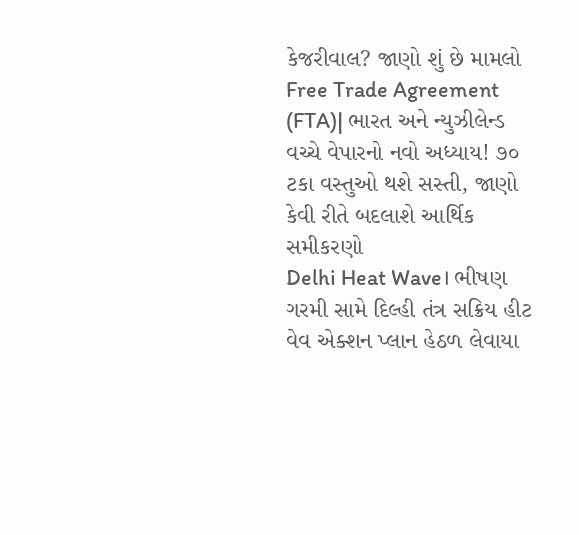કેજરીવાલ? જાણો શું છે મામલો
Free Trade Agreement (FTA)| ભારત અને ન્યુઝીલેન્ડ વચ્ચે વેપારનો નવો અધ્યાય! ૭૦ ટકા વસ્તુઓ થશે સસ્તી, જાણો કેવી રીતે બદલાશે આર્થિક સમીકરણો
Delhi Heat Wave। ભીષણ ગરમી સામે દિલ્હી તંત્ર સક્રિય હીટ વેવ એક્શન પ્લાન હેઠળ લેવાયા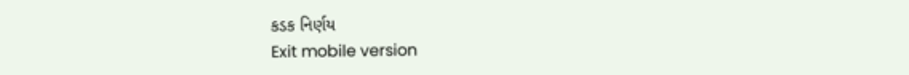કડક નિર્ણય
Exit mobile version